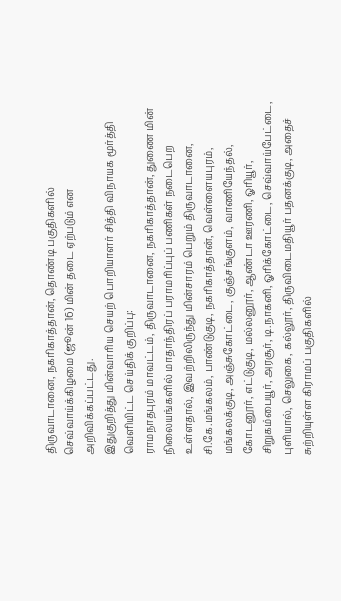திருவாடானை, நகரிகாத்தான், தொண்டி பகுதிகளில் செவ்வாய்க்கிழமை (ஜூன் 16) மின் தடை ஏற்படும் என அறிவிக்கப்பட்டது.
இதுகுறித்து மின்வாரிய செயற் பொறியாளர் சித்தி விநாயக மூர்த்தி வெளியிட்ட செய்திக் குறிப்பு:
ராமநாதபுரம் மாவட்டம், திருவாடானை, நகரிகாத்தான், துணை மின் நிலையங்களில் மாதாந்திரப் பராமரிப்புப் பணிகள் நடைபெற உள்ளதால், இவற்றிலிருந்து மின்சாரம் பெறும் திருவாடானை, சி.கே.மங்கலம், பாண்டுகுடி, நகரிகாத்தான், வெள்ளையபுரம், மங்கலக்குடி, அஞ்சுகோட்டை, குஞ்சங்குளம், வாணியேந்தல், கோடனூர், எட்டுகுடி, மல்லனூர், ஆண்டா ஊரணி, ஓரியூர், சிறுகம்பையூர், அரசூர், டி.நாகனி, ஓரிக்கோட்டை, செவ்வாய்பேட்டை, புளியால், செலுகை, கல்லூர், திருவிடைமதியூர் பதனக்குடி, அதைச் சுற்றியுள்ள கிராமப் பகுதிகளில்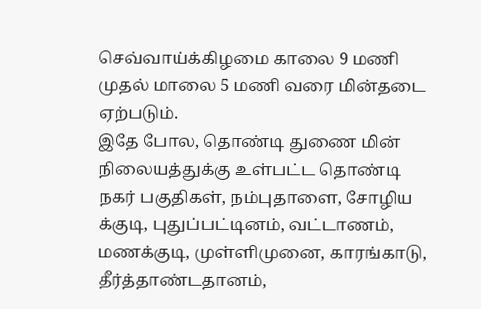செவ்வாய்க்கிழமை காலை 9 மணி முதல் மாலை 5 மணி வரை மின்தடை ஏற்படும்.
இதே போல, தொண்டி துணை மின் நிலையத்துக்கு உள்பட்ட தொண்டி நகர் பகுதிகள், நம்புதாளை, சோழிய க்குடி, புதுப்பட்டினம், வட்டாணம், மணக்குடி, முள்ளிமுனை, காரங்காடு, தீர்த்தாண்டதானம்,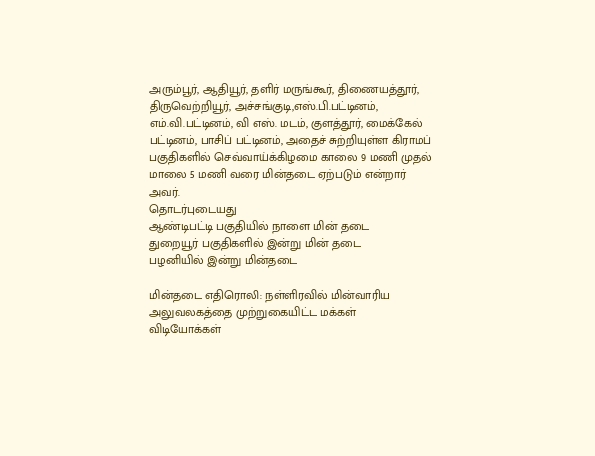அரும்பூர், ஆதியூர், தளிர் மருங்கூர், திணையத்தூர், திருவெற்றியூர், அச்சங்குடி,எஸ்.பி.பட்டினம், எம்.வி.பட்டினம், வி எஸ். மடம், குளத்தூர், மைக்கேல் பட்டினம், பாசிப் பட்டினம், அதைச் சுற்றியுள்ள கிராமப் பகுதிகளில் செவ்வாய்க்கிழமை காலை 9 மணி முதல் மாலை 5 மணி வரை மின்தடை ஏற்படும் என்றார் அவர்.
தொடர்புடையது
ஆண்டிபட்டி பகுதியில் நாளை மின் தடை
துறையூர் பகுதிகளில் இன்று மின் தடை
பழனியில் இன்று மின்தடை

மின்தடை எதிரொலி: நள்ளிரவில் மின்வாரிய அலுவலகத்தை முற்றுகையிட்ட மக்கள்
விடியோக்கள்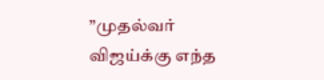”முதல்வர் விஜய்க்கு எந்த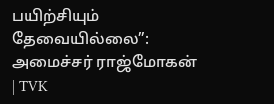பயிற்சியும் தேவையில்லை”: அமைச்சர் ராஜ்மோகன் | TVK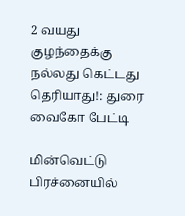2 வயது குழந்தைக்கு நல்லது கெட்டது தெரியாது!: துரை வைகோ பேட்டி

மின்வெட்டு பிரச்னையில்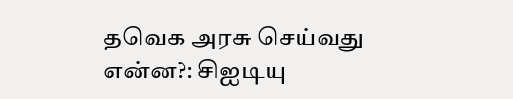தவெக அரசு செய்வது என்ன?: சிஐடியு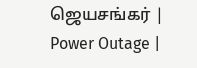ஜெயசங்கர் | Power Outage |